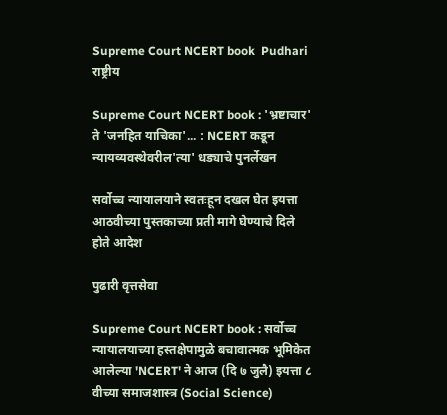Supreme Court NCERT book  Pudhari
राष्ट्रीय

Supreme Court NCERT book : 'भ्रष्टाचार' ते 'जनहित याचिका'... : NCERT कडून न्यायव्यवस्थेवरील'त्‍या' धड्याचे पुनर्लेखन

सर्वोच्‍च न्‍यायालयाने स्वतःहून दखल घेत इयत्ता आठवीच्‍या पुस्तकाच्या प्रती मागे घेण्याचे दिले होते आदेश

पुढारी वृत्तसेवा

Supreme Court NCERT book : सर्वोच्च न्यायालयाच्या हस्तक्षेपामुळे बचावात्मक भूमिकेत आलेल्या 'NCERT' ने आज (दि ७ जुलै) इयत्ता ८ वीच्या समाजशास्त्र (Social Science)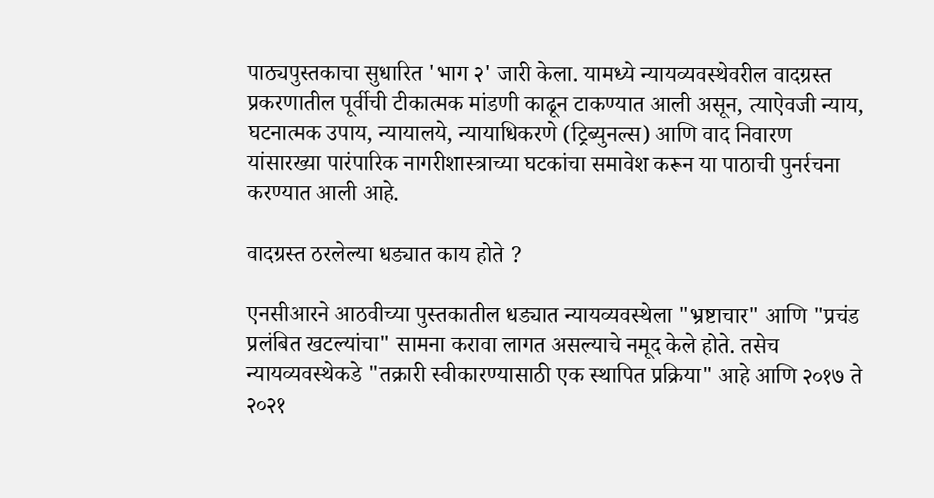पाठ्यपुस्तकाचा सुधारित 'भाग २' जारी केला. यामध्ये न्यायव्यवस्थेवरील वादग्रस्त प्रकरणातील पूर्वीची टीकात्मक मांडणी काढून टाकण्यात आली असून, त्याऐवजी न्याय, घटनात्मक उपाय, न्यायालये, न्यायाधिकरणे (ट्रिब्युनल्स) आणि वाद निवारण यांसारख्या पारंपारिक नागरीशास्त्राच्या घटकांचा समावेश करून या पाठाची पुनर्रचना करण्यात आली आहे.

वादग्रस्‍त ठरलेल्‍या धड्यात काय होते ?

एनसीआरने आठवीच्‍या पुस्‍तकातील धड्यात न्यायव्यवस्थेला "भ्रष्टाचार" आणि "प्रचंड प्रलंबित खटल्यांचा" सामना करावा लागत असल्‍याचे नमूद केले होते. तसेच न्यायव्यवस्थेकडे "तक्रारी स्वीकारण्यासाठी एक स्थापित प्रक्रिया" आहे आणि २०१७ ते २०२१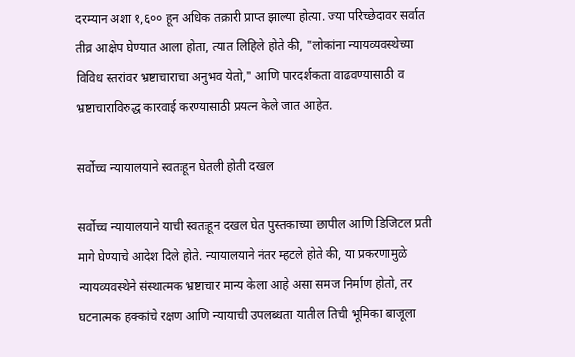दरम्यान अशा १,६०० हून अधिक तक्रारी प्राप्त झाल्या होत्या. ज्या परिच्छेदावर सर्वात तीव्र आक्षेप घेण्यात आला होता, त्यात लिहिले होते की, "लोकांना न्यायव्यवस्थेच्या विविध स्तरांवर भ्रष्टाचाराचा अनुभव येतो," आणि पारदर्शकता वाढवण्यासाठी व भ्रष्टाचाराविरुद्ध कारवाई करण्यासाठी प्रयत्न केले जात आहेत.

सर्वोच्‍च न्‍यायालयाने स्वतःहून घेतली होती दखल

सर्वोच्च न्यायालयाने याची स्वतःहून दखल घेत पुस्तकाच्या छापील आणि डिजिटल प्रती मागे घेण्याचे आदेश दिले होते. न्यायालयाने नंतर म्हटले होते की, या प्रकरणामुळे न्यायव्यवस्थेने संस्थात्मक भ्रष्टाचार मान्य केला आहे असा समज निर्माण होतो, तर घटनात्मक हक्कांचे रक्षण आणि न्यायाची उपलब्धता यातील तिची भूमिका बाजूला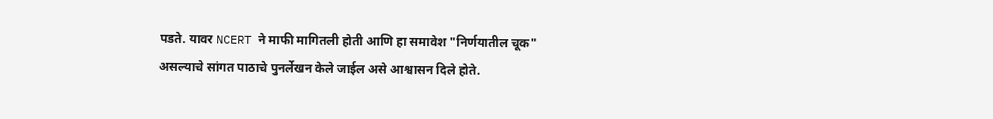पडते. यावर NCERT ने माफी मागितली होती आणि हा समावेश "निर्णयातील चूक" असल्याचे सांगत पाठाचे पुनर्लेखन केले जाईल असे आश्वासन दिले होते.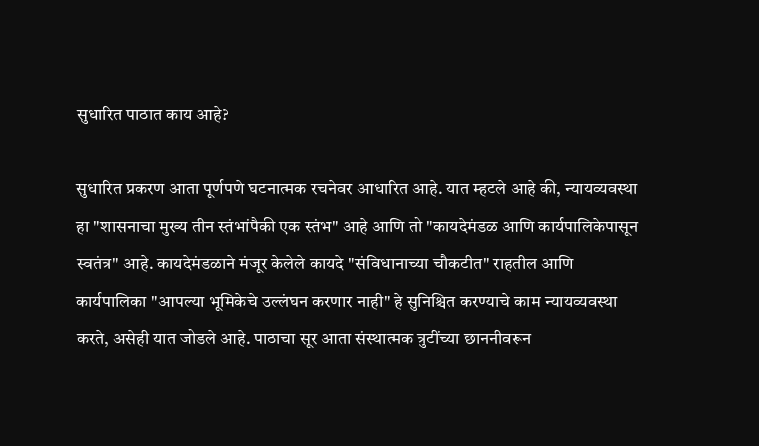सुधारित पाठात काय आहे?

सुधारित प्रकरण आता पूर्णपणे घटनात्मक रचनेवर आधारित आहे. यात म्हटले आहे की, न्यायव्यवस्था हा "शासनाचा मुख्य तीन स्तंभांपैकी एक स्तंभ" आहे आणि तो "कायदेमंडळ आणि कार्यपालिकेपासून स्वतंत्र" आहे. कायदेमंडळाने मंजूर केलेले कायदे "संविधानाच्या चौकटीत" राहतील आणि कार्यपालिका "आपल्या भूमिकेचे उल्लंघन करणार नाही" हे सुनिश्चित करण्याचे काम न्यायव्यवस्था करते, असेही यात जोडले आहे. पाठाचा सूर आता संस्थात्मक त्रुटींच्या छाननीवरून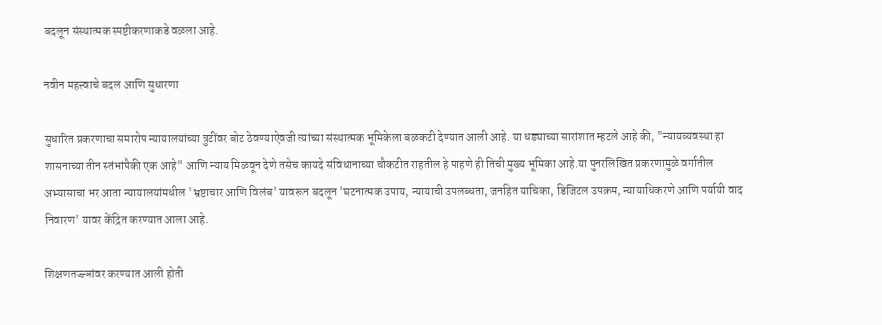बदलून संस्थात्मक स्पष्टीकरणाकडे वळला आहे.

नवीन महत्त्वाचे बदल आणि सुधारणा

सुधारित प्रकरणाचा समारोप न्यायालयांच्या त्रुटींवर बोट ठेवण्याऐवजी त्यांच्या संस्थात्मक भूमिकेला बळकटी देण्‍यात आली आहे. या धड्याच्‍या सारांशात म्हटले आहे की, "न्यायव्यवस्था हा शासनाच्या तीन स्तंभांपैकी एक आहे" आणि न्याय मिळवून देणे तसेच कायदे संविधानाच्या चौकटीत राहतील हे पाहणे ही तिची मुख्य भूमिका आहे.या पुनरलिखित प्रकरणामुळे वर्गातील अभ्यासाचा भर आता न्यायालयांमधील 'भ्रष्टाचार आणि विलंब' यावरून बदलून 'घटनात्मक उपाय, न्यायाची उपलब्धता, जनहित याचिका, डिजिटल उपक्रम, न्यायाधिकरणे आणि पर्यायी वाद निवारण' यावर केंद्रित करण्‍यात आला आहे.

शिक्षणतज्ज्ञांवर करण्‍यात आली होती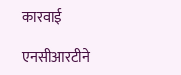कारवाई

एनसीआरटीने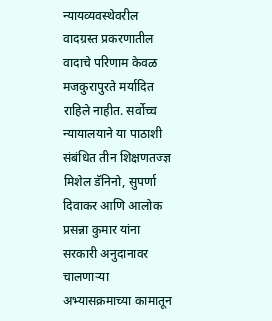न्यायव्यवस्थेवरील वादग्रस्त प्रकरणातील वादाचे परिणाम केवळ मजकुरापुरते मर्यादित राहिले नाहीत. सर्वोच्च न्यायालयाने या पाठाशी संबंधित तीन शिक्षणतज्ज्ञ मिशेल डॅनिनो, सुपर्णा दिवाकर आणि आलोक प्रसन्ना कुमार यांना सरकारी अनुदानावर चालणाऱ्या अभ्यासक्रमाच्या कामातून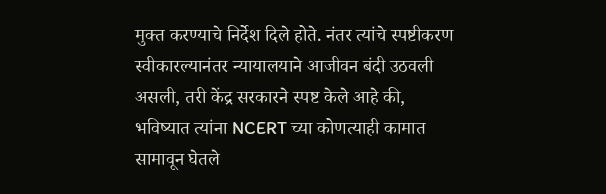मुक्त करण्याचे निर्देश दिले होते. नंतर त्यांचे स्पष्टीकरण स्वीकारल्यानंतर न्यायालयाने आजीवन बंदी उठवली असली, तरी केंद्र सरकारने स्पष्ट केले आहे की, भविष्यात त्यांना NCERT च्या कोणत्याही कामात सामावून घेतले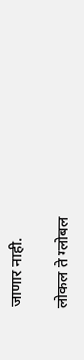जाणार नाही.

लोकल ते ग्लोबल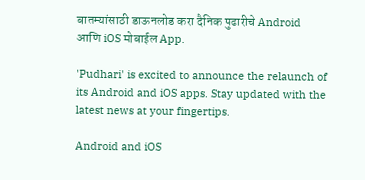बातम्यांसाठी डाऊनलोड करा दैनिक पुढारीचे Android आणि iOS मोबाईल App.

'Pudhari' is excited to announce the relaunch of its Android and iOS apps. Stay updated with the latest news at your fingertips.

Android and iOS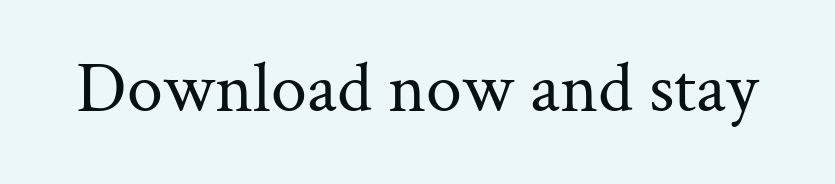Download now and stay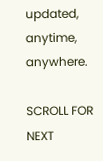updated, anytime, anywhere.

SCROLL FOR NEXT